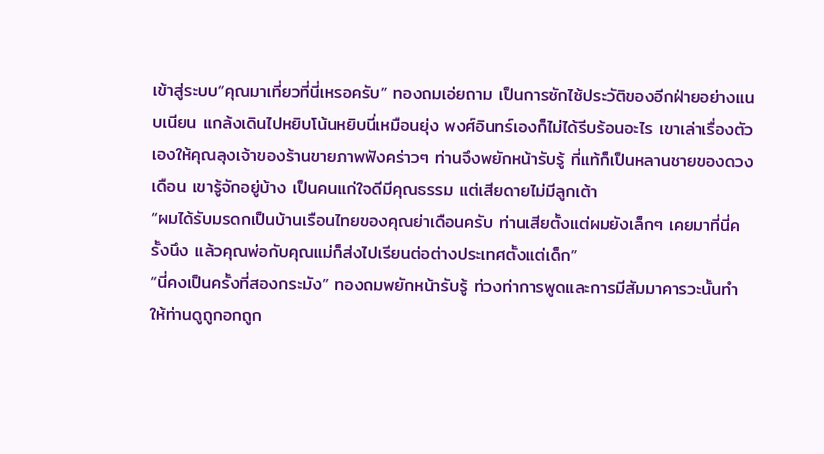เข้าสู่ระบบ“คุณมาเที่ยวที่นี่เหรอครับ” ทองถมเอ่ยถาม เป็นการซักไซ้ประวัติของอีกฝ่ายอย่างแนบเนียน แกล้งเดินไปหยิบโน้นหยิบนี่เหมือนยุ่ง พงศ์อินทร์เองก็ไม่ได้รีบร้อนอะไร เขาเล่าเรื่องตัวเองให้คุณลุงเจ้าของร้านขายภาพฟังคร่าวๆ ท่านจึงพยักหน้ารับรู้ ที่แท้ก็เป็นหลานชายของดวงเดือน เขารู้จักอยู่บ้าง เป็นคนแก่ใจดีมีคุณธรรม แต่เสียดายไม่มีลูกเต้า
“ผมได้รับมรดกเป็นบ้านเรือนไทยของคุณย่าเดือนครับ ท่านเสียตั้งแต่ผมยังเล็กๆ เคยมาที่นี่ครั้งนึง แล้วคุณพ่อกับคุณแม่ก็ส่งไปเรียนต่อต่างประเทศตั้งแต่เด็ก”
“นี่คงเป็นครั้งที่สองกระมัง” ทองถมพยักหน้ารับรู้ ท่วงท่าการพูดและการมีสัมมาคารวะนั้นทำให้ท่านดูถูกอกถูก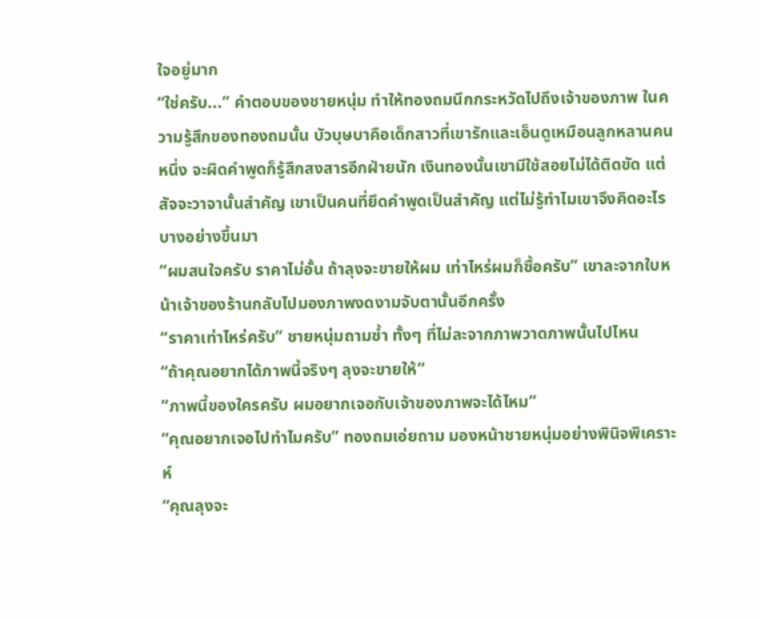ใจอยู่มาก
“ใช่ครับ...” คำตอบของชายหนุ่ม ทำให้ทองถมนึกกระหวัดไปถึงเจ้าของภาพ ในความรู้สึกของทองถมนั้น บัวบุษบาคือเด็กสาวที่เขารักและเอ็นดูเหมือนลูกหลานคนหนึ่ง จะผิดคำพูดก็รู้สึกสงสารอีกฝ่ายนัก เงินทองนั้นเขามีใช้สอยไม่ได้ติดขัด แต่สัจจะวาจานั้นสำคัญ เขาเป็นคนที่ยึดคำพูดเป็นสำคัญ แต่ไม่รู้ทำไมเขาจึงคิดอะไรบางอย่างขึ้นมา
“ผมสนใจครับ ราคาไม่อั้น ถ้าลุงจะขายให้ผม เท่าไหร่ผมก็ซื้อครับ” เขาละจากใบหน้าเจ้าของร้านกลับไปมองภาพงดงามจับตานั้นอีกครั้ง
“ราคาเท่าไหร่ครับ” ชายหนุ่มถามซ้ำ ทั้งๆ ที่ไม่ละจากภาพวาดภาพนั้นไปไหน
“ถ้าคุณอยากได้ภาพนี้จริงๆ ลุงจะขายให้”
“ภาพนี้ของใครครับ ผมอยากเจอกับเจ้าของภาพจะได้ไหม”
“คุณอยากเจอไปทำไมครับ” ทองถมเอ่ยถาม มองหน้าชายหนุ่มอย่างพินิจพิเคราะห์
“คุณลุงจะ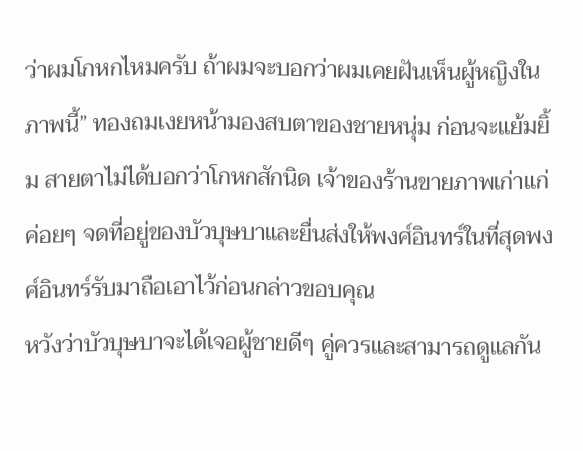ว่าผมโกหกไหมครับ ถ้าผมจะบอกว่าผมเคยฝันเห็นผู้หญิงในภาพนี้” ทองถมเงยหน้ามองสบตาของชายหนุ่ม ก่อนจะแย้มยิ้ม สายตาไม่ได้บอกว่าโกหกสักนิด เจ้าของร้านขายภาพเก่าแก่ค่อยๆ จดที่อยู่ของบัวบุษบาและยื่นส่งให้พงศ์อินทร์ในที่สุดพงศ์อินทร์รับมาถือเอาไว้ก่อนกล่าวขอบคุณ
หวังว่าบัวบุษบาจะได้เจอผู้ชายดีๆ คู่ควรและสามารถดูแลกัน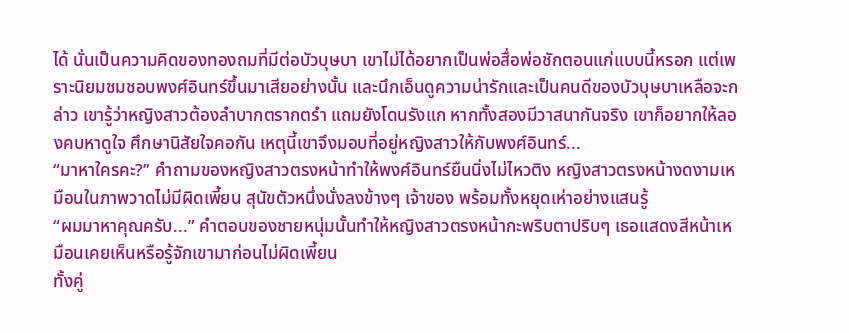ได้ นั่นเป็นความคิดของทองถมที่มีต่อบัวบุษบา เขาไม่ได้อยากเป็นพ่อสื่อพ่อชักตอนแก่แบบนี้หรอก แต่เพราะนิยมชมชอบพงศ์อินทร์ขึ้นมาเสียอย่างนั้น และนึกเอ็นดูความน่ารักและเป็นคนดีของบัวบุษบาเหลือจะกล่าว เขารู้ว่าหญิงสาวต้องลำบากตรากตรำ แถมยังโดนรังแก หากทั้งสองมีวาสนากันจริง เขาก็อยากให้ลองคบหาดูใจ ศึกษานิสัยใจคอกัน เหตุนี้เขาจึงมอบที่อยู่หญิงสาวให้กับพงศ์อินทร์...
“มาหาใครคะ?” คำถามของหญิงสาวตรงหน้าทำให้พงศ์อินทร์ยืนนิ่งไม่ไหวติง หญิงสาวตรงหน้างดงามเหมือนในภาพวาดไม่มีผิดเพี้ยน สุนัขตัวหนึ่งนั่งลงข้างๆ เจ้าของ พร้อมทั้งหยุดเห่าอย่างแสนรู้
“ผมมาหาคุณครับ...” คำตอบของชายหนุ่มนั้นทำให้หญิงสาวตรงหน้ากะพริบตาปริบๆ เธอแสดงสีหน้าเหมือนเคยเห็นหรือรู้จักเขามาก่อนไม่ผิดเพี้ยน
ทั้งคู่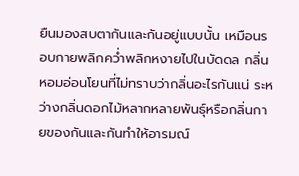ยืนมองสบตากันและกันอยู่แบบนั้น เหมือนรอบกายพลิกคว่ำพลิกหงายไปในบัดดล กลิ่นหอมอ่อนโยนที่ไม่ทราบว่ากลิ่นอะไรกันแน่ ระหว่างกลิ่นดอกไม้หลากหลายพันธุ์หรือกลิ่นกายของกันและกันทำให้อารมณ์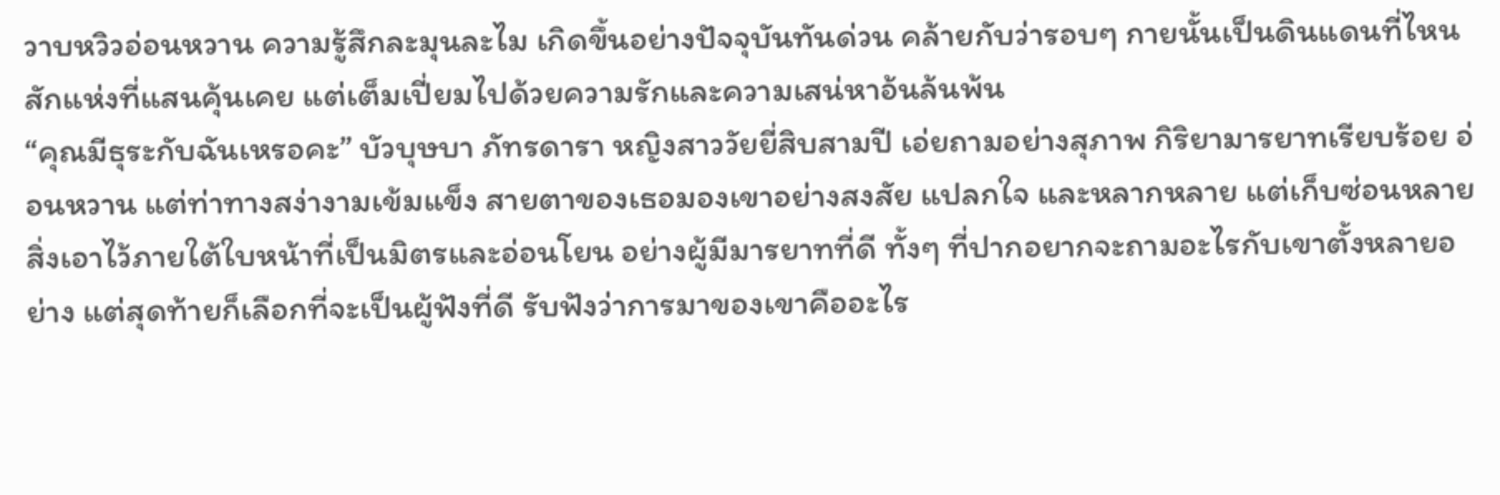วาบหวิวอ่อนหวาน ความรู้สึกละมุนละไม เกิดขึ้นอย่างปัจจุบันทันด่วน คล้ายกับว่ารอบๆ กายนั้นเป็นดินแดนที่ไหนสักแห่งที่แสนคุ้นเคย แต่เต็มเปี่ยมไปด้วยความรักและความเสน่หาอ้นล้นพ้น
“คุณมีธุระกับฉันเหรอคะ” บัวบุษบา ภัทรดารา หญิงสาววัยยี่สิบสามปี เอ่ยถามอย่างสุภาพ กิริยามารยาทเรียบร้อย อ่อนหวาน แต่ท่าทางสง่างามเข้มแข็ง สายตาของเธอมองเขาอย่างสงสัย แปลกใจ และหลากหลาย แต่เก็บซ่อนหลายสิ่งเอาไว้ภายใต้ใบหน้าที่เป็นมิตรและอ่อนโยน อย่างผู้มีมารยาทที่ดี ทั้งๆ ที่ปากอยากจะถามอะไรกับเขาตั้งหลายอย่าง แต่สุดท้ายก็เลือกที่จะเป็นผู้ฟังที่ดี รับฟังว่าการมาของเขาคืออะไร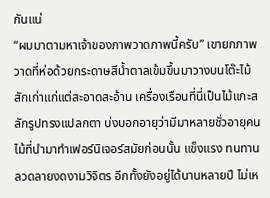กันแน่
“ผมมาตามหาเจ้าของภาพวาดภาพนี้ครับ” เขายกภาพวาดที่ห่อด้วยกระดาษสีน้ำตาลเข้มขึ้นมาวางบนโต๊ะไม้สักเก่าแก่แต่สะอาดสะอ้าน เครื่องเรือนที่นี่เป็นไม้แกะสลักรูปทรงแปลกตา บ่งบอกอายุว่ามีมาหลายชั่วอายุคน ไม้ที่นำมาทำเฟอร์นิเจอร์สมัยก่อนนั้น แข็งแรง ทนทาน ลวดลายงดงามวิจิตร อีกทั้งยังอยู่ได้นานหลายปี ไม่เห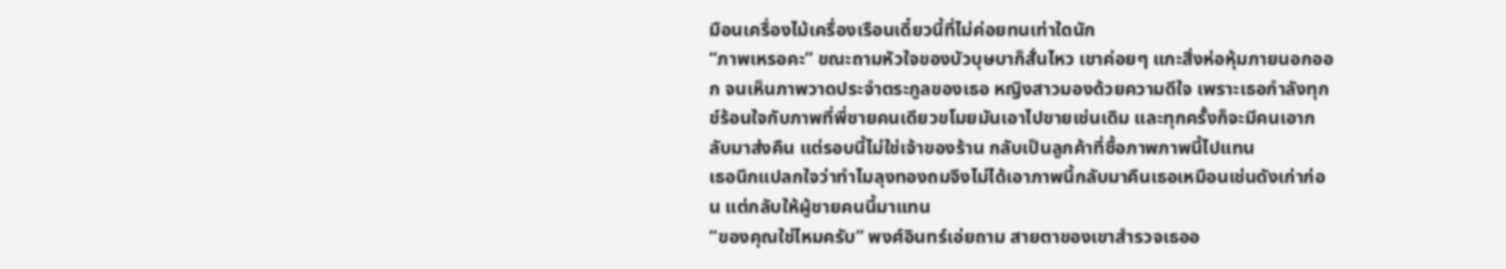มือนเครื่องไม้เครื่องเรือนเดี๋ยวนี้ที่ไม่ค่อยทนเท่าใดนัก
“ภาพเหรอคะ” ขณะถามหัวใจของบัวบุษบาก็สั่นไหว เขาค่อยๆ แกะสิ่งห่อหุ้มภายนอกออก จนเห็นภาพวาดประจำตระกูลของเธอ หญิงสาวมองด้วยความดีใจ เพราะเธอกำลังทุกข์ร้อนใจกับภาพที่พี่ชายคนเดียวขโมยมันเอาไปขายเช่นเดิม และทุกครั้งก็จะมีคนเอากลับมาส่งคืน แต่รอบนี้ไม่ใช่เจ้าของร้าน กลับเป็นลูกค้าที่ซื้อภาพภาพนี้ไปแทน
เธอนึกแปลกใจว่าทำไมลุงทองถมจึงไม่ได้เอาภาพนี้กลับมาคืนเธอเหมือนเช่นดังเก่าก่อน แต่กลับให้ผู้ชายคนนี้มาแทน
“ของคุณใช่ไหมครับ” พงศ์อินทร์เอ่ยถาม สายตาของเขาสำรวจเธออ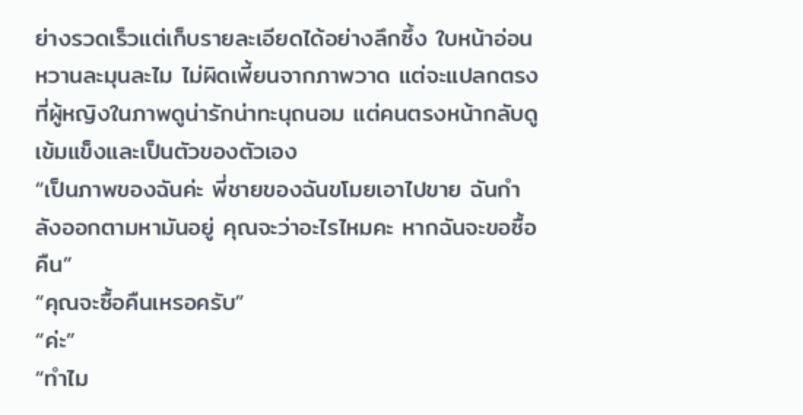ย่างรวดเร็วแต่เก็บรายละเอียดได้อย่างลึกซึ้ง ใบหน้าอ่อนหวานละมุนละไม ไม่ผิดเพี้ยนจากภาพวาด แต่จะแปลกตรงที่ผู้หญิงในภาพดูน่ารักน่าทะนุถนอม แต่คนตรงหน้ากลับดูเข้มแข็งและเป็นตัวของตัวเอง
“เป็นภาพของฉันค่ะ พี่ชายของฉันขโมยเอาไปขาย ฉันกำลังออกตามหามันอยู่ คุณจะว่าอะไรไหมคะ หากฉันจะขอซื้อคืน”
“คุณจะซื้อคืนเหรอครับ”
“ค่ะ”
“ทำไม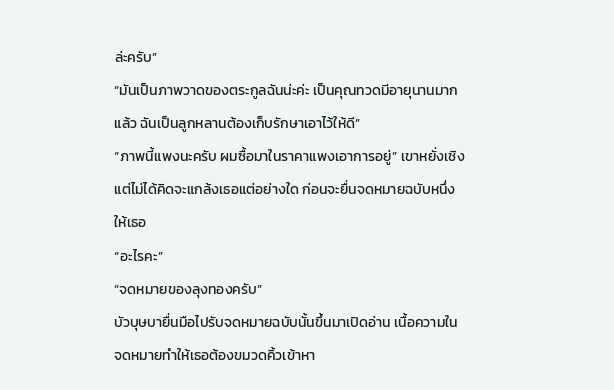ล่ะครับ”
“มันเป็นภาพวาดของตระกูลฉันน่ะค่ะ เป็นคุณทวดมีอายุนานมากแล้ว ฉันเป็นลูกหลานต้องเก็บรักษาเอาไว้ให้ดี”
“ภาพนี้แพงนะครับ ผมซื้อมาในราคาแพงเอาการอยู่” เขาหยั่งเชิง แต่ไม่ได้คิดจะแกล้งเธอแต่อย่างใด ก่อนจะยื่นจดหมายฉบับหนึ่งให้เธอ
“อะไรคะ”
“จดหมายของลุงทองครับ”
บัวบุษบายื่นมือไปรับจดหมายฉบับนั้นขึ้นมาเปิดอ่าน เนื้อความในจดหมายทำให้เธอต้องขมวดคิ้วเข้าหา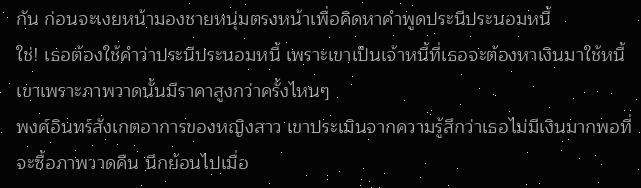กัน ก่อนจะเงยหน้ามองชายหนุ่มตรงหน้าเพื่อคิดหาคำพูดประนีประนอมหนี้
ใช่! เธอต้องใช้คำว่าประนีประนอมหนี้ เพราะเขาเป็นเจ้าหนี้ที่เธอจะต้องหาเงินมาใช้หนี้เขาเพราะภาพวาดนั้นมีราคาสูงกว่าครั้งไหนๆ
พงศ์อินทร์สังเกตอาการของหญิงสาว เขาประเมินจากความรู้สึกว่าเธอไม่มีเงินมากพอที่จะซื้อภาพวาดคืน นึกย้อนไปเมื่อ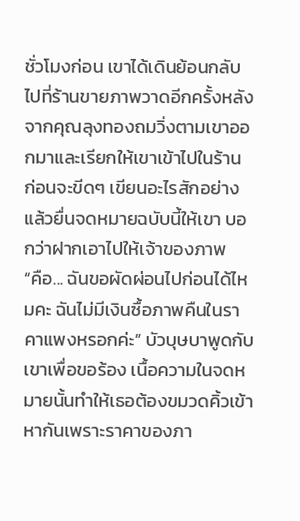ชั่วโมงก่อน เขาได้เดินย้อนกลับไปที่ร้านขายภาพวาดอีกครั้งหลังจากคุณลุงทองถมวิ่งตามเขาออกมาและเรียกให้เขาเข้าไปในร้าน ก่อนจะขีดๆ เขียนอะไรสักอย่าง แล้วยื่นจดหมายฉบับนี้ให้เขา บอกว่าฝากเอาไปให้เจ้าของภาพ
“คือ... ฉันขอผัดผ่อนไปก่อนได้ไหมคะ ฉันไม่มีเงินซื้อภาพคืนในราคาแพงหรอกค่ะ” บัวบุษบาพูดกับเขาเพื่อขอร้อง เนื้อความในจดหมายนั้นทำให้เธอต้องขมวดคิ้วเข้าหากันเพราะราคาของภา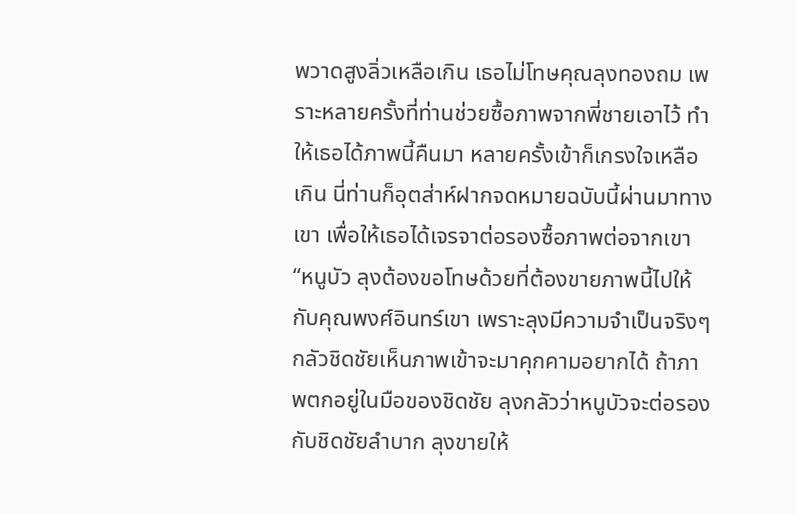พวาดสูงลิ่วเหลือเกิน เธอไม่โทษคุณลุงทองถม เพราะหลายครั้งที่ท่านช่วยซื้อภาพจากพี่ชายเอาไว้ ทำให้เธอได้ภาพนี้คืนมา หลายครั้งเข้าก็เกรงใจเหลือเกิน นี่ท่านก็อุตส่าห์ฝากจดหมายฉบับนี้ผ่านมาทางเขา เพื่อให้เธอได้เจรจาต่อรองซื้อภาพต่อจากเขา
“หนูบัว ลุงต้องขอโทษด้วยที่ต้องขายภาพนี้ไปให้กับคุณพงศ์อินทร์เขา เพราะลุงมีความจำเป็นจริงๆ กลัวชิดชัยเห็นภาพเข้าจะมาคุกคามอยากได้ ถ้าภาพตกอยู่ในมือของชิดชัย ลุงกลัวว่าหนูบัวจะต่อรองกับชิดชัยลำบาก ลุงขายให้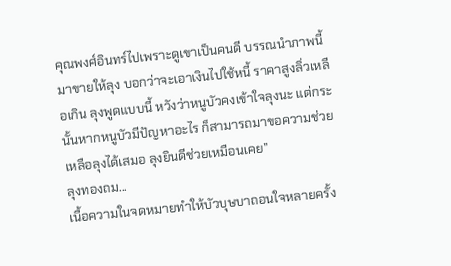คุณพงศ์อินทร์ไปเพราะดูเขาเป็นคนดี บรรณนำภาพนี้มาขายให้ลุง บอกว่าจะเอาเงินไปใช้หนี้ ราคาสูงลิ่วเหลือเกิน ลุงพูดแบบนี้ หวังว่าหนูบัวคงเข้าใจลุงนะ แต่กระนั้นหากหนูบัวมีปัญหาอะไร ก็สามารถมาขอความช่วยเหลือลุงได้เสมอ ลุงยินดีช่วยเหมือนเคย”
ลุงทองถม...
เนื้อความในจดหมายทำให้บัวบุษบาถอนใจหลายครั้ง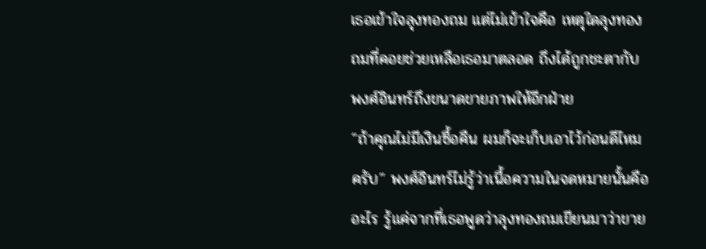เธอเข้าใจลุงทองถม แต่ไม่เข้าใจคือ เหตุใดลุงทองถมที่คอยช่วยเหลือเธอมาตลอด ถึงได้ถูกชะตากับพงศ์อินทร์ถึงขนาดขายภาพให้อีกฝ่าย
“ถ้าคุณไม่มีเงินซื้อคืน ผมก็จะเก็บเอาไว้ก่อนดีไหมครับ” พงศ์อินทร์ไม่รู้ว่าเนื้อความในจดหมายนั้นคืออะไร รู้แค่จากที่เธอพูดว่าลุงทองถมเขียนมาว่าขาย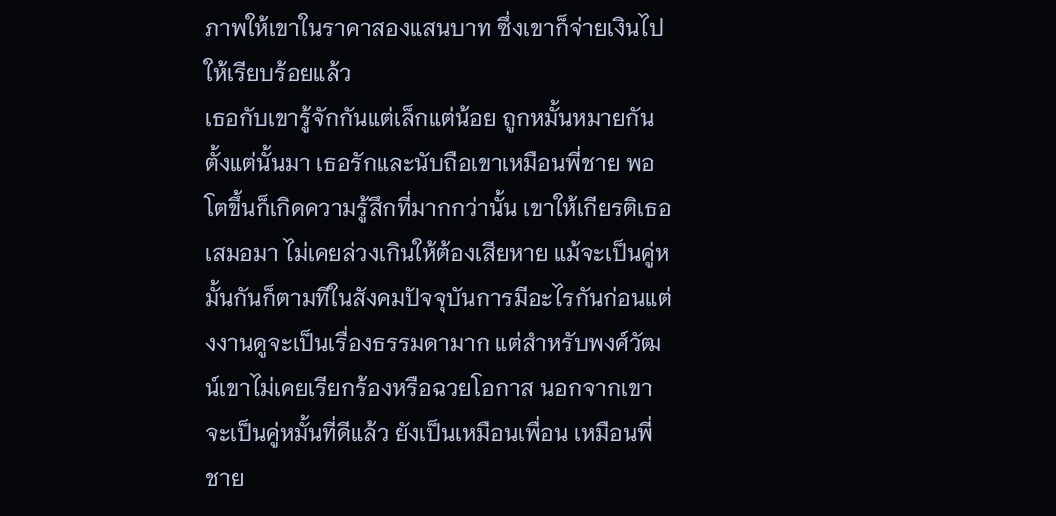ภาพให้เขาในราคาสองแสนบาท ซึ่งเขาก็จ่ายเงินไปให้เรียบร้อยแล้ว
เธอกับเขารู้จักกันแต่เล็กแต่น้อย ถูกหมั้นหมายกัน ตั้งแต่นั้นมา เธอรักและนับถือเขาเหมือนพี่ชาย พอโตขึ้นก็เกิดความรู้สึกที่มากกว่านั้น เขาให้เกียรติเธอเสมอมา ไม่เคยล่วงเกินให้ต้องเสียหาย แม้จะเป็นคู่หมั้นกันก็ตามทีในสังคมปัจจุบันการมีอะไรกันก่อนแต่งงานดูจะเป็นเรื่องธรรมดามาก แต่สำหรับพงศ์วัฒน์เขาไม่เคยเรียกร้องหรือฉวยโอกาส นอกจากเขาจะเป็นคู่หมั้นที่ดีแล้ว ยังเป็นเหมือนเพื่อน เหมือนพี่ชาย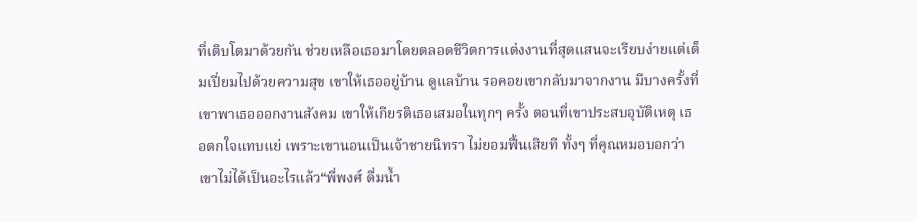ที่เติบโตมาด้วยกัน ช่วยเหลือเธอมาโดยตลอดชีวิตการแต่งงานที่สุดแสนจะเรียบง่ายแต่เต็มเปี่ยมไปด้วยความสุข เขาให้เธออยู่บ้าน ดูแลบ้าน รอคอยเขากลับมาจากงาน มีบางครั้งที่เขาพาเธอออกงานสังคม เขาให้เกียรติเธอเสมอในทุกๆ ครั้ง ตอนที่เขาประสบอุบัติเหตุ เธอตกใจแทบแย่ เพราะเขานอนเป็นเจ้าชายนิทรา ไม่ยอมฟื้นเสียที ทั้งๆ ที่คุณหมอบอกว่าเขาไม่ได้เป็นอะไรแล้ว“พี่พงศ์ ดื่มน้ำ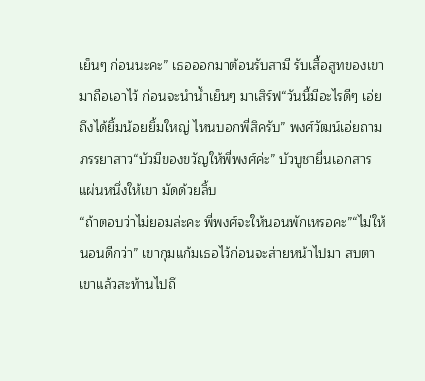เย็นๆ ก่อนนะคะ” เธอออกมาต้อนรับสามี รับเสื้อสูทของเขามาถือเอาไว้ ก่อนจะนำน้ำเย็นๆ มาเสิร์ฟ“วันนี้มีอะไรดีๆ เอ่ย ถึงได้ยิ้มน้อยยิ้มใหญ่ ไหนบอกพี่สิครับ” พงศ์วัฒน์เอ่ยถามภรรยาสาว“บัวมีของขวัญให้พี่พงศ์ค่ะ” บัวบูชายื่นเอกสารแผ่นหนึ่งให้เขา มัดด้วยลิ้บ
“ถ้าตอบว่าไม่ยอมล่ะคะ พี่พงศ์จะให้นอนพักเหรอคะ”“ไม่ให้นอนดีกว่า” เขากุมแก้มเธอไว้ก่อนจะส่ายหน้าไปมา สบตาเขาแล้วสะท้านไปถึ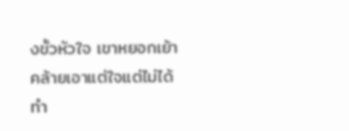งขั้วหัวใจ เขาหยอกเย้า คล้ายเอาแต่ใจแต่ไม่ได้ทำ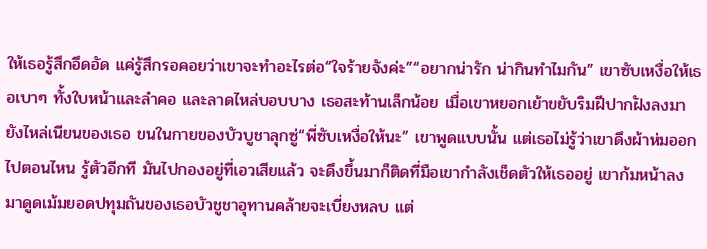ให้เธอรู้สึกอึดอัด แค่รู้สึกรอคอยว่าเขาจะทำอะไรต่อ“ใจร้ายจังค่ะ”“อยากน่ารัก น่ากินทำไมกัน” เขาซับเหงื่อให้เธอเบาๆ ทั้งใบหน้าและลำคอ และลาดไหล่บอบบาง เธอสะท้านเล็กน้อย เมื่อเขาหยอกเย้าขยับริมฝีปากฝังลงมายังไหล่เนียนของเธอ ขนในกายของบัวบูชาลุกซู่“พี่ซับเหงื่อให้นะ” เขาพูดแบบนั้น แต่เธอไม่รู้ว่าเขาดึงผ้าห่มออกไปตอนไหน รู้ตัวอีกที มันไปกองอยู่ที่เอวเสียแล้ว จะดึงขึ้นมาก็ติดที่มือเขากำลังเช็ดตัวให้เธออยู่ เขาก้มหน้าลงมาดูดเม้มยอดปทุมถันของเธอบัวชูชาอุทานคล้ายจะเบี่ยงหลบ แต่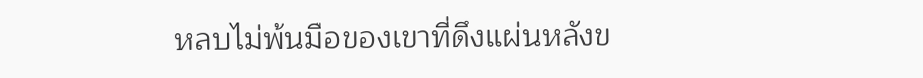หลบไม่พ้นมือของเขาที่ดึงแผ่นหลังข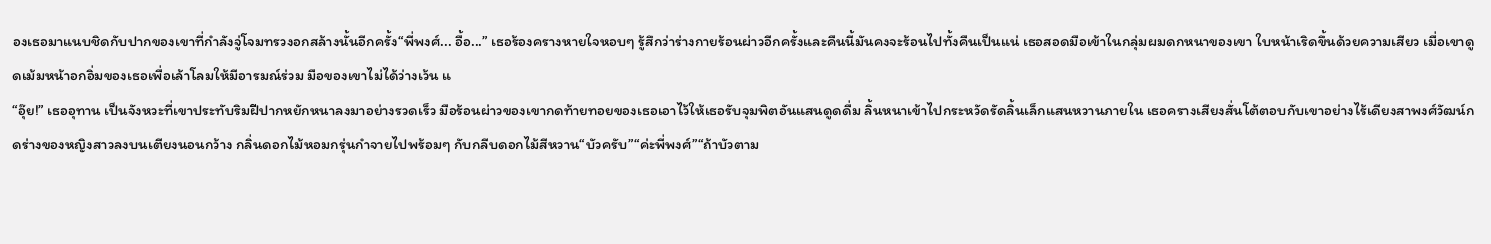องเธอมาแนบชิดกับปากของเขาที่กำลังจู่โจมทรวงอกสล้างนั้นอีกครั้ง“พี่พงศ์... อื้อ...” เธอร้องครางหายใจหอบๆ รู้สึกว่าร่างกายร้อนผ่าวอีกครั้งและคืนนี้มันคงจะร้อนไปทั้งคืนเป็นแน่ เธอสอดมือเข้าในกลุ่มผมดกหนาของเขา ใบหน้าเริดขึ้นด้วยความเสียว เมื่อเขาดูดเม้มหน้าอกอิ่มของเธอเพื่อเล้าโลมให้มีอารมณ์ร่วม มือของเขาไม่ได้ว่างเว้น แ
“อุ๊ย!” เธออุทาน เป็นจังหวะที่เขาประทับริมฝีปากหยักหนาลงมาอย่างรวดเร็ว มือร้อนผ่าวของเขากดท้ายทอยของเธอเอาไว้ให้เธอรับจุมพิตอันแสนดูดดื่ม ลิ้นหนาเข้าไปกระหวัดรัดลิ้นเล็กแสนหวานภายใน เธอครางเสียงสั่นโต้ตอบกับเขาอย่างไร้เดียงสาพงศ์วัฒน์กดร่างของหญิงสาวลงบนเตียงนอนกว้าง กลิ่นดอกไม้หอมกรุ่นกำจายไปพร้อมๆ กับกลีบดอกไม้สีหวาน“บัวครับ”“ค่ะพี่พงศ์”“ถ้าบัวตาม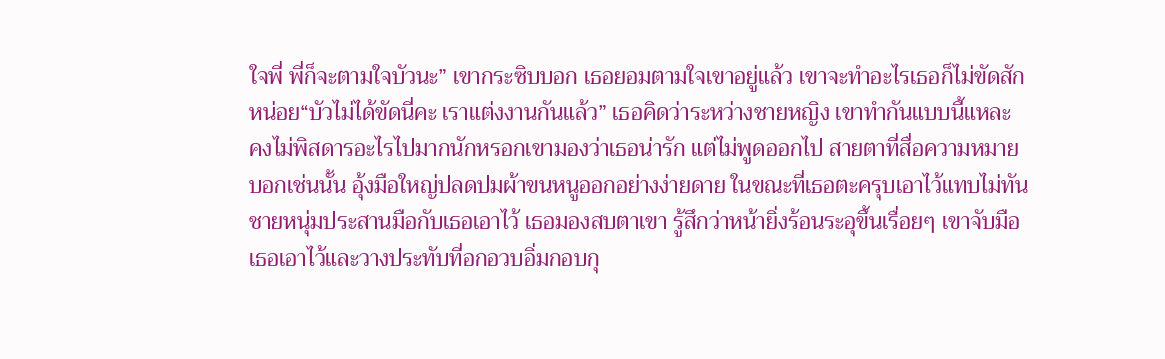ใจพี่ พี่ก็จะตามใจบัวนะ” เขากระซิบบอก เธอยอมตามใจเขาอยู่แล้ว เขาจะทำอะไรเธอก็ไม่ขัดสักหน่อย“บัวไม่ได้ขัดนี่คะ เราแต่งงานกันแล้ว” เธอคิดว่าระหว่างชายหญิง เขาทำกันแบบนี้แหละ คงไม่พิสดารอะไรไปมากนักหรอกเขามองว่าเธอน่ารัก แต่ไม่พูดออกไป สายตาที่สื่อความหมายบอกเช่นนั้น อุ้งมือใหญ่ปลดปมผ้าขนหนูออกอย่างง่ายดาย ในขณะที่เธอตะครุบเอาไว้แทบไม่ทันชายหนุ่มประสานมือกับเธอเอาไว้ เธอมองสบตาเขา รู้สึกว่าหน้ายิ่งร้อนระอุขึ้นเรื่อยๆ เขาจับมือเธอเอาไว้และวางประทับที่อกอวบอิ่มกอบกุ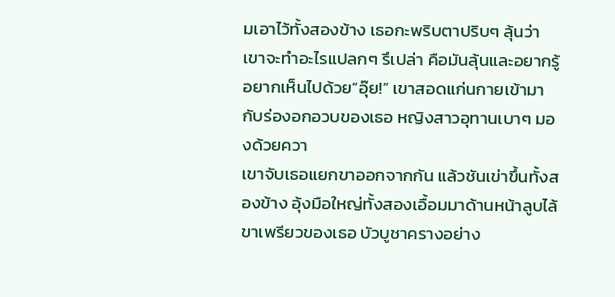มเอาไว้ทั้งสองข้าง เธอกะพริบตาปริบๆ ลุ้นว่าเขาจะทำอะไรแปลกๆ รึเปล่า คือมันลุ้นและอยากรู้อยากเห็นไปด้วย“อุ๊ย!” เขาสอดแก่นกายเข้ามากับร่องอกอวบของเธอ หญิงสาวอุทานเบาๆ มองด้วยควา
เขาจับเธอแยกขาออกจากกัน แล้วชันเข่าขึ้นทั้งสองข้าง อุ้งมือใหญ่ทั้งสองเอื้อมมาด้านหน้าลูบไล้ขาเพรียวของเธอ บัวบูชาครางอย่าง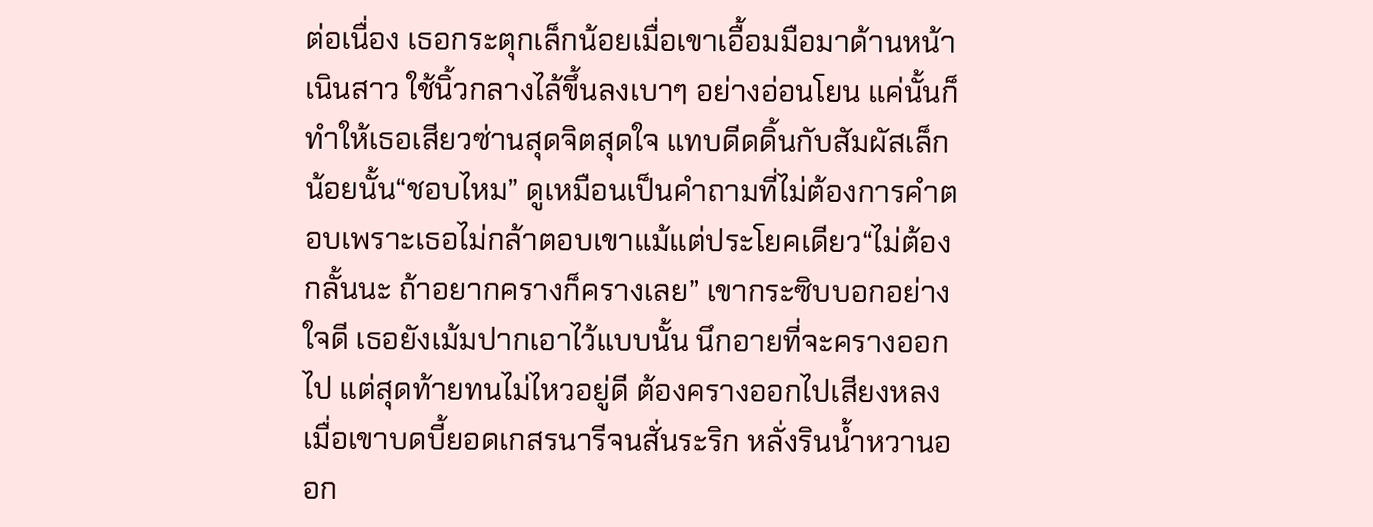ต่อเนื่อง เธอกระตุกเล็กน้อยเมื่อเขาเอื้อมมือมาด้านหน้าเนินสาว ใช้นิ้วกลางไล้ขึ้นลงเบาๆ อย่างอ่อนโยน แค่นั้นก็ทำให้เธอเสียวซ่านสุดจิตสุดใจ แทบดีดดิ้นกับสัมผัสเล็กน้อยนั้น“ชอบไหม” ดูเหมือนเป็นคำถามที่ไม่ต้องการคำตอบเพราะเธอไม่กล้าตอบเขาแม้แต่ประโยคเดียว“ไม่ต้องกลั้นนะ ถ้าอยากครางก็ครางเลย” เขากระซิบบอกอย่างใจดี เธอยังเม้มปากเอาไว้แบบนั้น นึกอายที่จะครางออกไป แต่สุดท้ายทนไม่ไหวอยู่ดี ต้องครางออกไปเสียงหลงเมื่อเขาบดบี้ยอดเกสรนารีจนสั่นระริก หลั่งรินน้ำหวานออก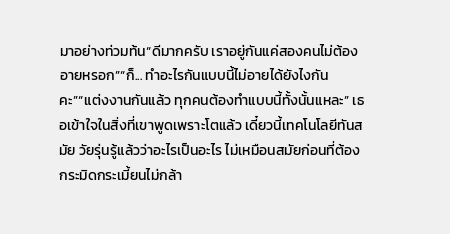มาอย่างท่วมท้น“ดีมากครับ เราอยู่กันแค่สองคนไม่ต้องอายหรอก”“ก็... ทำอะไรกันแบบนี้ไม่อายได้ยังไงกันคะ”“แต่งงานกันแล้ว ทุกคนต้องทำแบบนี้ทั้งนั้นแหละ” เธอเข้าใจในสิ่งที่เขาพูดเพราะโตแล้ว เดี๋ยวนี้เทคโนโลยีทันสมัย วัยรุ่นรู้แล้วว่าอะไรเป็นอะไร ไม่เหมือนสมัยก่อนที่ต้องกระมิดกระเมี้ยนไม่กล้า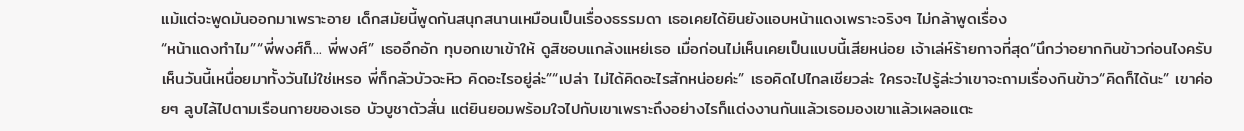แม้แต่จะพูดมันออกมาเพราะอาย เด็กสมัยนี้พูดกันสนุกสนานเหมือนเป็นเรื่องธรรมดา เธอเคยได้ยินยังแอบหน้าแดงเพราะจริงๆ ไม่กล้าพูดเรื่อง
“หน้าแดงทำไม”“พี่พงศ์ก็... พี่พงศ์” เธออึกอัก ทุบอกเขาเข้าให้ ดูสิชอบแกล้งแหย่เธอ เมื่อก่อนไม่เห็นเคยเป็นแบบนี้เสียหน่อย เจ้าเล่ห์ร้ายกาจที่สุด“นึกว่าอยากกินข้าวก่อนไงครับ เห็นวันนี้เหนื่อยมาทั้งวันไม่ใช่เหรอ พี่ก็กลัวบัวจะหิว คิดอะไรอยู่ล่ะ”“เปล่า ไม่ได้คิดอะไรสักหน่อยค่ะ” เธอคิดไปไกลเชียวล่ะ ใครจะไปรู้ล่ะว่าเขาจะถามเรื่องกินข้าว“คิดก็ได้นะ” เขาค่อยๆ ลูบไล้ไปตามเรือนกายของเธอ บัวบูชาตัวสั่น แต่ยินยอมพร้อมใจไปกับเขาเพราะถึงอย่างไรก็แต่งงานกันแล้วเธอมองเขาแล้วเผลอแตะ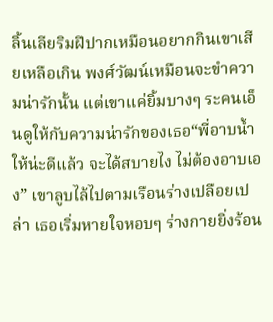ลิ้นเลียริมฝีปากเหมือนอยากกินเขาเสียเหลือเกิน พงศ์วัฒน์เหมือนจะขำความน่ารักนั้น แต่เขาแค่ยิ้มบางๆ ระคนเอ็นดูให้กับความน่ารักของเธอ“พี่อาบน้ำให้น่ะดีแล้ว จะได้สบายไง ไม่ต้องอาบเอง” เขาลูบไล้ไปตามเรือนร่างเปลือยเปล่า เธอเริ่มหายใจหอบๆ ร่างกายยิ่งร้อน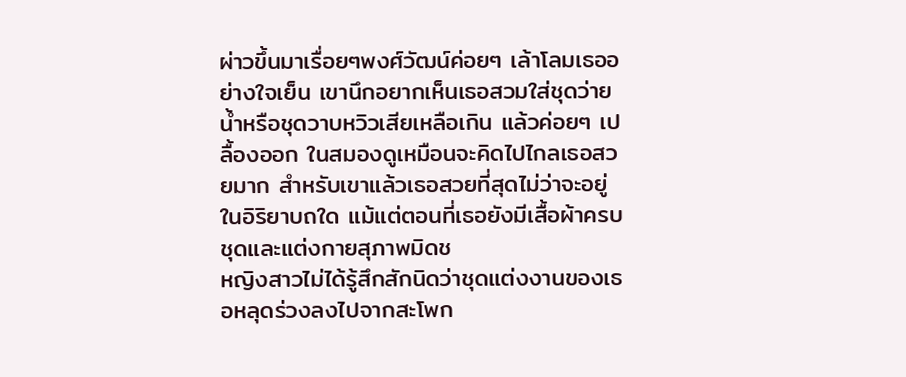ผ่าวขึ้นมาเรื่อยๆพงศ์วัฒน์ค่อยๆ เล้าโลมเธออย่างใจเย็น เขานึกอยากเห็นเธอสวมใส่ชุดว่ายน้ำหรือชุดวาบหวิวเสียเหลือเกิน แล้วค่อยๆ เปลื้องออก ในสมองดูเหมือนจะคิดไปไกลเธอสวยมาก สำหรับเขาแล้วเธอสวยที่สุดไม่ว่าจะอยู่ในอิริยาบถใด แม้แต่ตอนที่เธอยังมีเสื้อผ้าครบชุดและแต่งกายสุภาพมิดช
หญิงสาวไม่ได้รู้สึกสักนิดว่าชุดแต่งงานของเธอหลุดร่วงลงไปจากสะโพก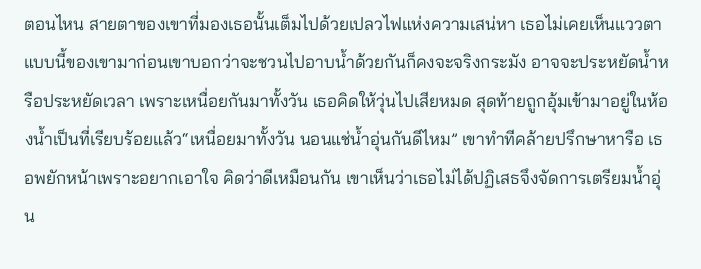ตอนไหน สายตาของเขาที่มองเธอนั้นเต็มไปด้วยเปลวไฟแห่งความเสน่หา เธอไม่เคยเห็นแววตาแบบนี้ของเขามาก่อนเขาบอกว่าจะชวนไปอาบน้ำด้วยกันก็คงจะจริงกระมัง อาจจะประหยัดน้ำหรือประหยัดเวลา เพราะเหนื่อยกันมาทั้งวัน เธอคิดให้วุ่นไปเสียหมด สุดท้ายถูกอุ้มเข้ามาอยู่ในห้องน้ำเป็นที่เรียบร้อยแล้ว“เหนื่อยมาทั้งวัน นอนแช่น้ำอุ่นกันดีไหม” เขาทำทีคล้ายปรึกษาหารือ เธอพยักหน้าเพราะอยากเอาใจ คิดว่าดีเหมือนกัน เขาเห็นว่าเธอไม่ได้ปฏิเสธจึงจัดการเตรียมน้ำอุ่น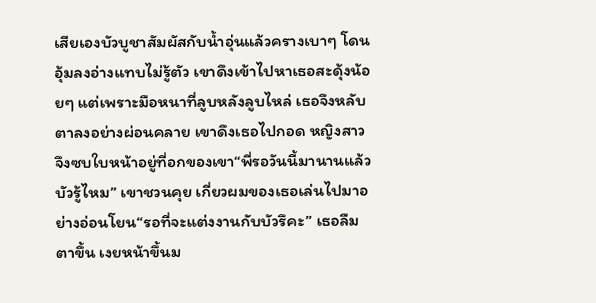เสียเองบัวบูชาสัมผัสกับน้ำอุ่นแล้วครางเบาๆ โดนอุ้มลงอ่างแทบไม่รู้ตัว เขาดึงเข้าไปหาเธอสะดุ้งน้อยๆ แต่เพราะมือหนาที่ลูบหลังลูบไหล่ เธอจึงหลับตาลงอย่างผ่อนคลาย เขาดึงเธอไปกอด หญิงสาวจึงซบใบหน้าอยู่ที่อกของเขา“พี่รอวันนี้มานานแล้วบัวรู้ไหม” เขาชวนคุย เกี่ยวผมของเธอเล่นไปมาอย่างอ่อนโยน“รอที่จะแต่งงานกับบัวรึคะ” เธอลืมตาขึ้น เงยหน้าขึ้นม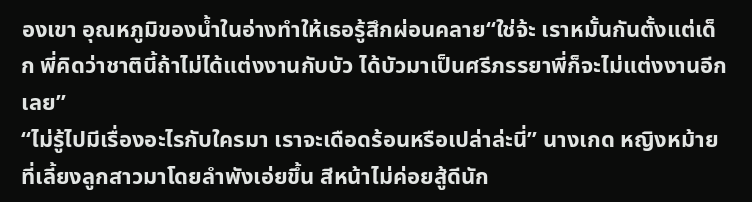องเขา อุณหภูมิของน้ำในอ่างทำให้เธอรู้สึกผ่อนคลาย“ใช่จ้ะ เราหมั้นกันตั้งแต่เด็ก พี่คิดว่าชาตินี้ถ้าไม่ได้แต่งงานกับบัว ได้บัวมาเป็นศรีภรรยาพี่ก็จะไม่แต่งงานอีกเลย”
“ไม่รู้ไปมีเรื่องอะไรกับใครมา เราจะเดือดร้อนหรือเปล่าล่ะนี่” นางเกด หญิงหม้ายที่เลี้ยงลูกสาวมาโดยลำพังเอ่ยขึ้น สีหน้าไม่ค่อยสู้ดีนัก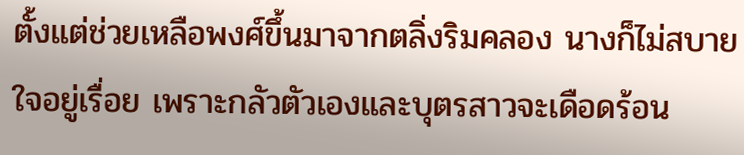ตั้งแต่ช่วยเหลือพงศ์ขึ้นมาจากตลิ่งริมคลอง นางก็ไม่สบายใจอยู่เรื่อย เพราะกลัวตัวเองและบุตรสาวจะเดือดร้อน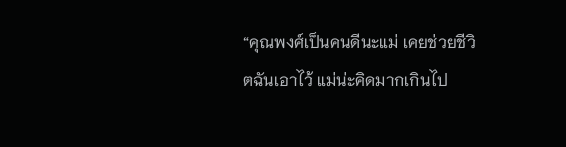“คุณพงศ์เป็นคนดีนะแม่ เคยช่วยชีวิตฉันเอาไว้ แม่น่ะคิดมากเกินไป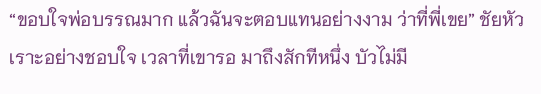“ขอบใจพ่อบรรณมาก แล้วฉันจะตอบแทนอย่างงาม ว่าที่พี่เขย” ชัยหัวเราะอย่างชอบใจ เวลาที่เขารอ มาถึงสักทีหนึ่ง บัวไม่มี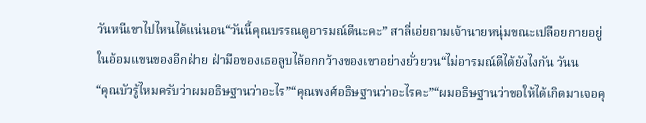วันหนีเขาไปไหนได้แน่นอน“วันนี้คุณบรรณดูอารมณ์ดีนะคะ” สาลี่เอ่ยถามเจ้านายหนุ่มขณะเปลือยกายอยู่ในอ้อมแขนของอีกฝ่าย ฝ่ามือของเธอลูบไล้อกกว้างของเขาอย่างยั่วยวน“ไม่อารมณ์ดีได้ยังไงกัน วันน
“คุณบัวรู้ไหมครับว่าผมอธิษฐานว่าอะไร”“คุณพงศ์อธิษฐานว่าอะไรคะ”“ผมอธิษฐานว่าขอให้ได้เกิดมาเจอคุ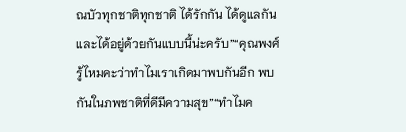ณบัวทุกชาติทุกชาติ ได้รักกัน ได้ดูแลกัน และได้อยู่ด้วยกันแบบนี้น่ะครับ”“คุณพงศ์รู้ไหมคะว่าทำไมเราเกิดมาพบกันอีก พบกันในภพชาติที่ดีมีความสุข”“ทำไมค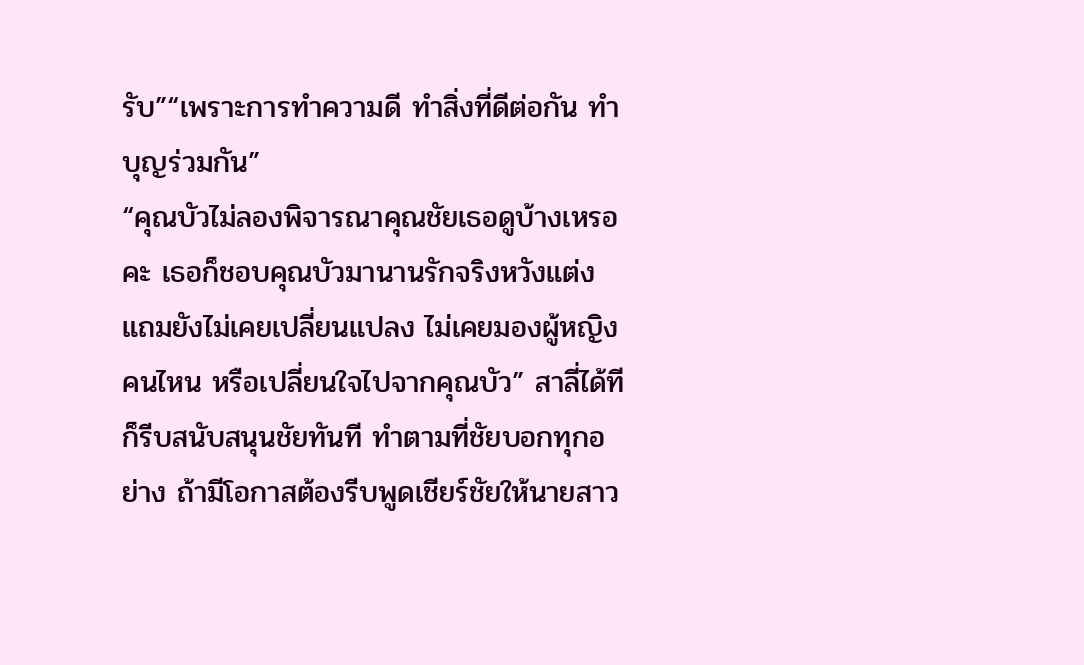รับ”“เพราะการทำความดี ทำสิ่งที่ดีต่อกัน ทำบุญร่วมกัน”
“คุณบัวไม่ลองพิจารณาคุณชัยเธอดูบ้างเหรอคะ เธอก็ชอบคุณบัวมานานรักจริงหวังแต่ง แถมยังไม่เคยเปลี่ยนแปลง ไม่เคยมองผู้หญิงคนไหน หรือเปลี่ยนใจไปจากคุณบัว” สาลี่ได้ทีก็รีบสนับสนุนชัยทันที ทำตามที่ชัยบอกทุกอย่าง ถ้ามีโอกาสต้องรีบพูดเชียร์ชัยให้นายสาว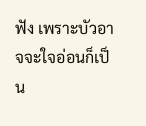ฟัง เพราะบัวอาจจะใจอ่อนก็เป็น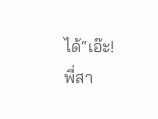ได้“เอ๊ะ! พี่สา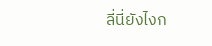ลี่นี่ยังไงก